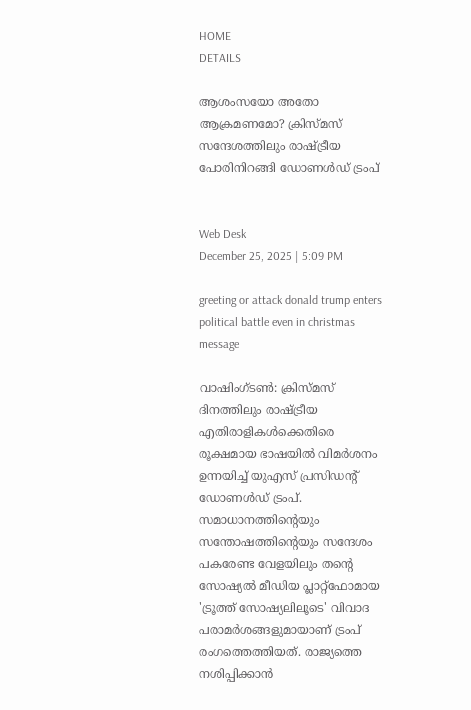HOME
DETAILS

ആശംസയോ അതോ ആക്രമണമോ? ക്രിസ്മസ് സന്ദേശത്തിലും രാഷ്ട്രീയ പോരിനിറങ്ങി ഡോണൾഡ് ട്രംപ്


Web Desk
December 25, 2025 | 5:09 PM

greeting or attack donald trump enters political battle even in christmas message

വാഷിംഗ്ടൺ: ക്രിസ്മസ് ദിനത്തിലും രാഷ്ട്രീയ എതിരാളികൾക്കെതിരെ രൂക്ഷമായ ഭാഷയിൽ വിമർശനം ഉന്നയിച്ച് യുഎസ് പ്രസിഡന്റ് ഡോണൾഡ് ട്രംപ്. സമാധാനത്തിന്റെയും സന്തോഷത്തിന്റെയും സന്ദേശം പകരേണ്ട വേളയിലും തന്റെ സോഷ്യൽ മീഡിയ പ്ലാറ്റ്‌ഫോമായ 'ട്രൂത്ത് സോഷ്യലിലൂടെ' വിവാദ പരാമർശങ്ങളുമായാണ് ട്രംപ് രംഗത്തെത്തിയത്. രാജ്യത്തെ നശിപ്പിക്കാൻ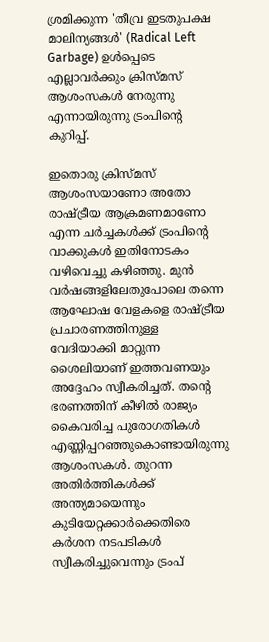ശ്രമിക്കുന്ന 'തീവ്ര ഇടതുപക്ഷ മാലിന്യങ്ങൾ' (Radical Left Garbage) ഉൾപ്പെടെ എല്ലാവർക്കും ക്രിസ്മസ് ആശംസകൾ നേരുന്നു എന്നായിരുന്നു ട്രംപിന്റെ കുറിപ്പ്.

ഇതൊരു ക്രിസ്മസ് ആശംസയാണോ അതോ രാഷ്ട്രീയ ആക്രമണമാണോ എന്ന ചർച്ചകൾക്ക് ട്രംപിന്റെ വാക്കുകൾ ഇതിനോടകം വഴിവെച്ചു കഴിഞ്ഞു. മുൻ വർഷങ്ങളിലേതുപോലെ തന്നെ ആഘോഷ വേളകളെ രാഷ്ട്രീയ പ്രചാരണത്തിനുള്ള വേദിയാക്കി മാറ്റുന്ന ശൈലിയാണ് ഇത്തവണയും അദ്ദേഹം സ്വീകരിച്ചത്. തന്റെ ഭരണത്തിന് കീഴിൽ രാജ്യം കൈവരിച്ച പുരോഗതികൾ എണ്ണിപ്പറഞ്ഞുകൊണ്ടായിരുന്നു ആശംസകൾ. തുറന്ന അതിർത്തികൾക്ക് അന്ത്യമായെന്നും കുടിയേറ്റക്കാർക്കെതിരെ കർശന നടപടികൾ സ്വീകരിച്ചുവെന്നും ട്രംപ്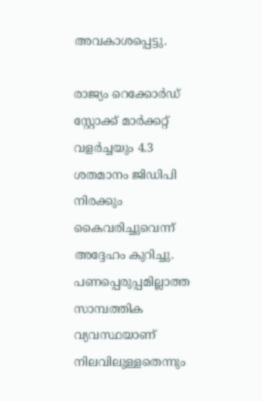അവകാശപ്പെട്ടു.

രാജ്യം റെക്കോർഡ് സ്റ്റോക്ക് മാർക്കറ്റ് വളർച്ചയും 4.3 ശതമാനം ജിഡിപി നിരക്കും കൈവരിച്ചുവെന്ന് അദ്ദേഹം കുറിച്ചു. പണപ്പെരുപ്പമില്ലാത്ത സാമ്പത്തിക വ്യവസ്ഥയാണ് നിലവിലുള്ളതെന്നും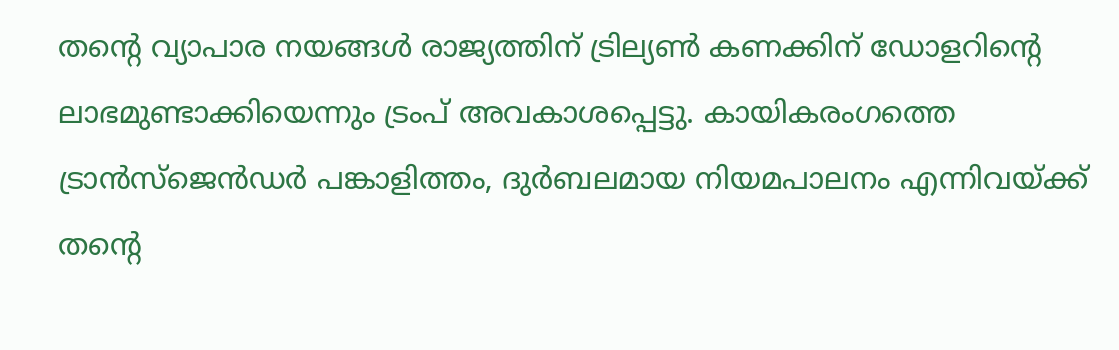തന്റെ വ്യാപാര നയങ്ങൾ രാജ്യത്തിന് ട്രില്യൺ കണക്കിന് ഡോളറിന്റെ ലാഭമുണ്ടാക്കിയെന്നും ട്രംപ് അവകാശപ്പെട്ടു. കായികരംഗത്തെ ട്രാൻസ്‌ജെൻഡർ പങ്കാളിത്തം, ദുർബലമായ നിയമപാലനം എന്നിവയ്ക്ക് തന്റെ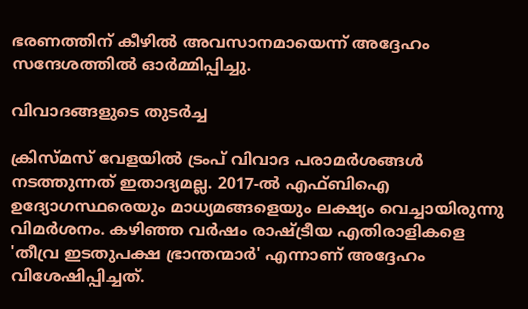ഭരണത്തിന് കീഴിൽ അവസാനമായെന്ന് അദ്ദേഹം സന്ദേശത്തിൽ ഓർമ്മിപ്പിച്ചു.

വിവാദങ്ങളുടെ തുടർച്ച

ക്രിസ്മസ് വേളയിൽ ട്രംപ് വിവാദ പരാമർശങ്ങൾ നടത്തുന്നത് ഇതാദ്യമല്ല. 2017-ൽ എഫ്ബിഐ ഉദ്യോഗസ്ഥരെയും മാധ്യമങ്ങളെയും ലക്ഷ്യം വെച്ചായിരുന്നു വിമർശനം. കഴിഞ്ഞ വർഷം രാഷ്ട്രീയ എതിരാളികളെ 'തീവ്ര ഇടതുപക്ഷ ഭ്രാന്തന്മാർ' എന്നാണ് അദ്ദേഹം വിശേഷിപ്പിച്ചത്.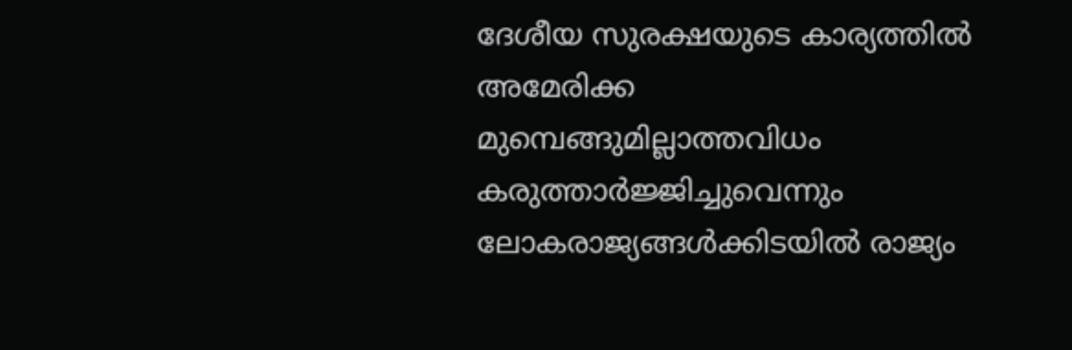ദേശീയ സുരക്ഷയുടെ കാര്യത്തിൽ അമേരിക്ക മുമ്പെങ്ങുമില്ലാത്തവിധം കരുത്താർജ്ജിച്ചുവെന്നും ലോകരാജ്യങ്ങൾക്കിടയിൽ രാജ്യം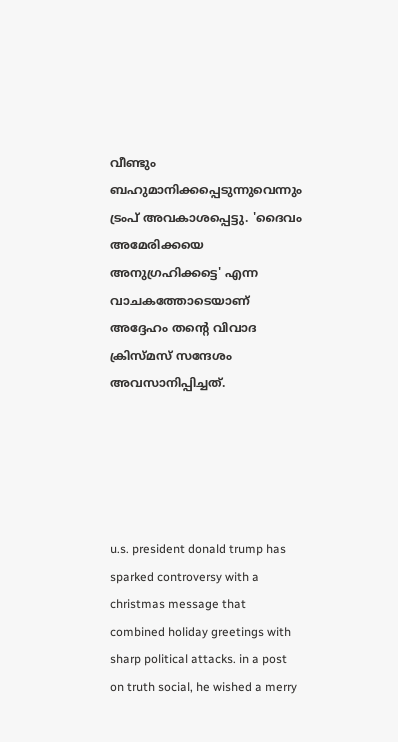വീണ്ടും ബഹുമാനിക്കപ്പെടുന്നുവെന്നും ട്രംപ് അവകാശപ്പെട്ടു. 'ദൈവം അമേരിക്കയെ അനുഗ്രഹിക്കട്ടെ' എന്ന വാചകത്തോടെയാണ് അദ്ദേഹം തന്റെ വിവാദ ക്രിസ്മസ് സന്ദേശം അവസാനിപ്പിച്ചത്.





u.s. president donald trump has sparked controversy with a christmas message that combined holiday greetings with sharp political attacks. in a post on truth social, he wished a merry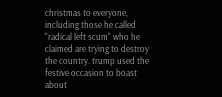christmas to everyone, including those he called "radical left scum" who he claimed are trying to destroy the country. trump used the festive occasion to boast about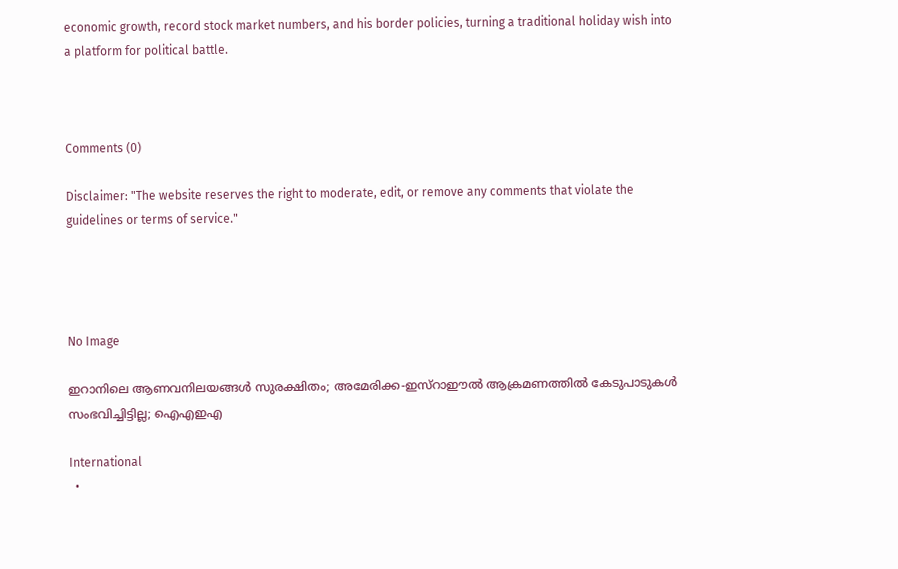economic growth, record stock market numbers, and his border policies, turning a traditional holiday wish into a platform for political battle.



Comments (0)

Disclaimer: "The website reserves the right to moderate, edit, or remove any comments that violate the guidelines or terms of service."




No Image

ഇറാനിലെ ആണവനിലയങ്ങൾ സുരക്ഷിതം; അമേരിക്ക-ഇസ്റാഈൽ ആക്രമണത്തിൽ കേടുപാടുകൾ സംഭവിച്ചിട്ടില്ല; ഐഎഇഎ

International
  •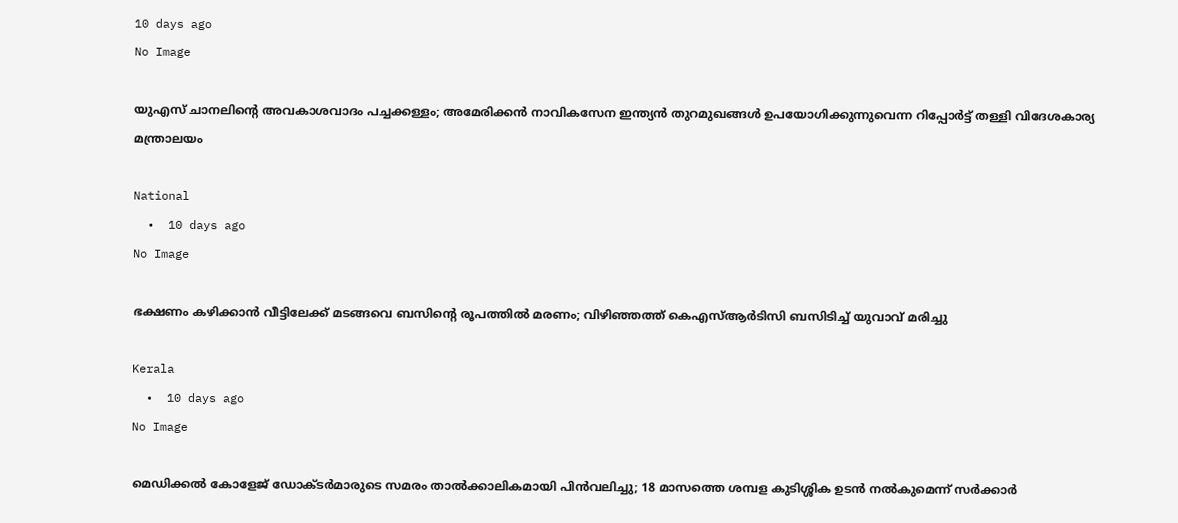10 days ago
No Image

യുഎസ് ചാനലിന്റെ അവകാശവാദം പച്ചക്കള്ളം; അമേരിക്കൻ നാവികസേന ഇന്ത്യൻ തുറമുഖങ്ങൾ ഉപയോഗിക്കുന്നുവെന്ന റിപ്പോർട്ട് തള്ളി വിദേശകാര്യ മന്ത്രാലയം

National
  •  10 days ago
No Image

ഭക്ഷണം കഴിക്കാൻ വീട്ടിലേക്ക് മടങ്ങവെ ബസിന്റെ രൂപത്തിൽ മരണം; വിഴിഞ്ഞത്ത് കെഎസ്ആർടിസി ബസിടിച്ച് യുവാവ് മരിച്ചു

Kerala
  •  10 days ago
No Image

മെഡിക്കൽ കോളേജ് ഡോക്ടർമാരുടെ സമരം താൽക്കാലികമായി പിൻവലിച്ചു; 18 മാസത്തെ ശമ്പള കുടിശ്ശിക ഉടൻ നൽകുമെന്ന് സർക്കാർ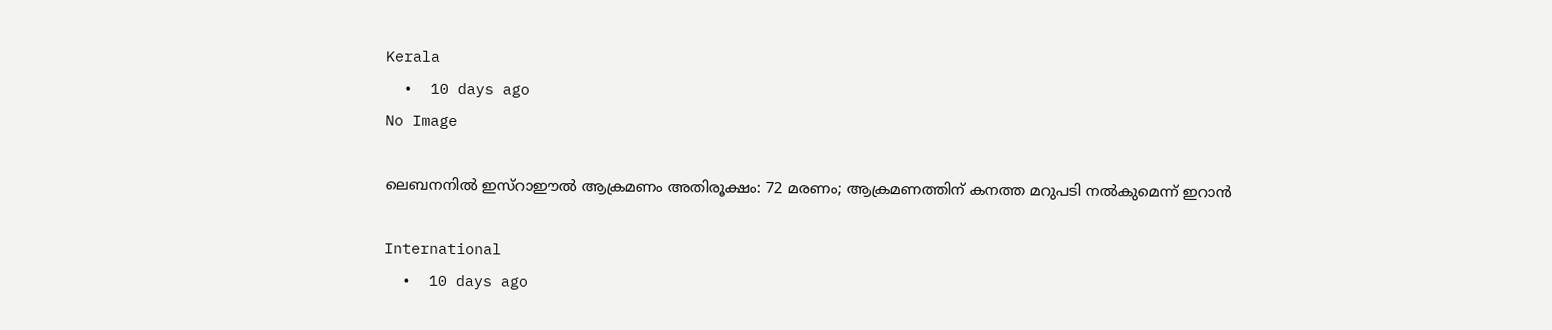Kerala
  •  10 days ago
No Image

ലെബനനിൽ ഇസ്റാഈൽ ആക്രമണം അതിരൂക്ഷം: 72 മരണം; ആക്രമണത്തിന് കനത്ത മറുപടി നൽകുമെന്ന് ഇറാൻ

International
  •  10 days ago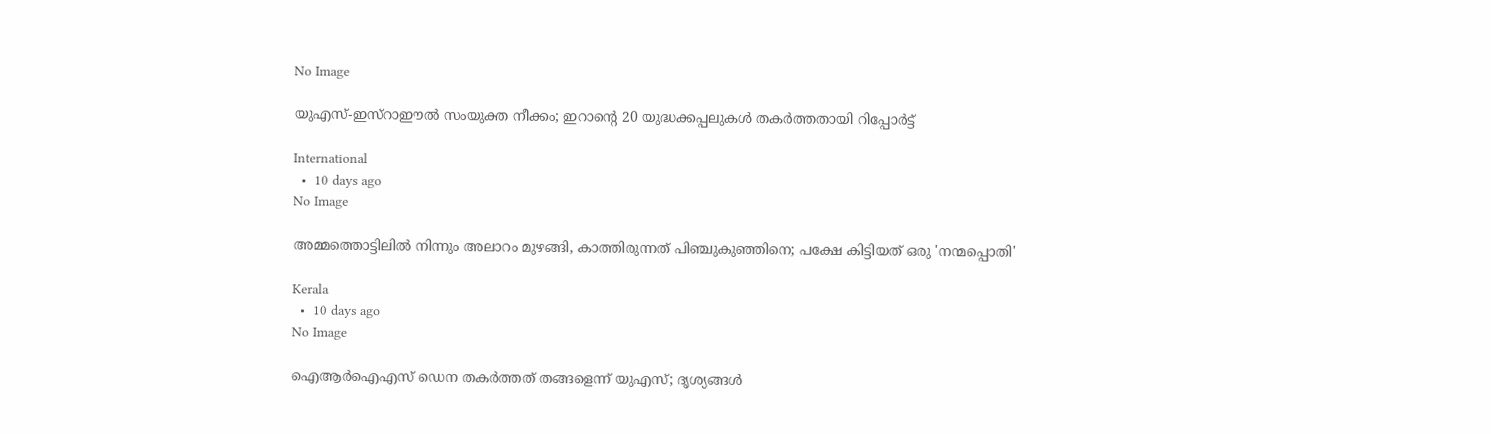No Image

യുഎസ്-ഇസ്റാഈൽ സംയുക്ത നീക്കം; ഇറാന്റെ 20 യുദ്ധക്കപ്പലുകൾ തകർത്തതായി റിപ്പോർട്ട്

International
  •  10 days ago
No Image

അമ്മത്തൊട്ടിലിൽ നിന്നും അലാറം മുഴങ്ങി, കാത്തിരുന്നത് പിഞ്ചുകുഞ്ഞിനെ; പക്ഷേ കിട്ടിയത് ഒരു 'നന്മപ്പൊതി'

Kerala
  •  10 days ago
No Image

ഐആർഐഎസ് ഡെന തകർത്തത് തങ്ങളെന്ന് യുഎസ്; ദൃശ്യങ്ങൾ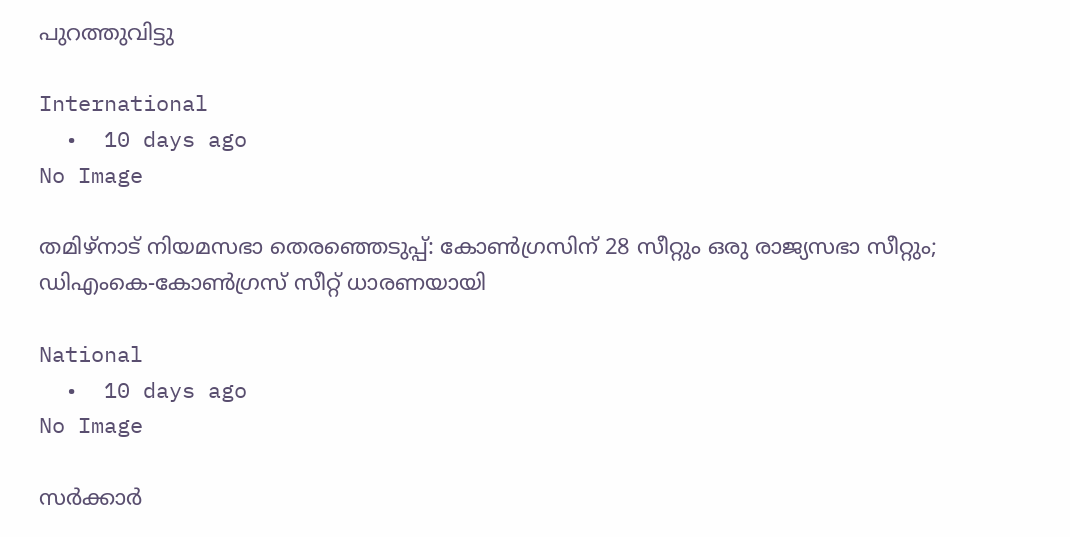പുറത്തുവിട്ടു

International
  •  10 days ago
No Image

തമിഴ്നാട് നിയമസഭാ തെരഞ്ഞെടുപ്പ്: കോൺഗ്രസിന് 28 സീറ്റും ഒരു രാജ്യസഭാ സീറ്റും; ഡിഎംകെ-കോൺഗ്രസ് സീറ്റ് ധാരണയായി

National
  •  10 days ago
No Image

സര്‍ക്കാര്‍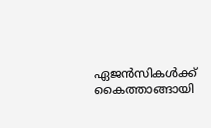ഏജന്‍സികള്‍ക്ക് കൈത്താങ്ങായി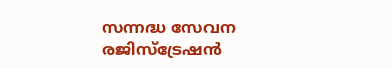സന്നദ്ധ സേവന രജിസ്‌ട്രേഷന്‍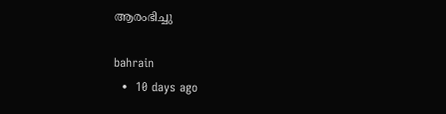ആരംഭിച്ചു

bahrain
  •  10 days ago